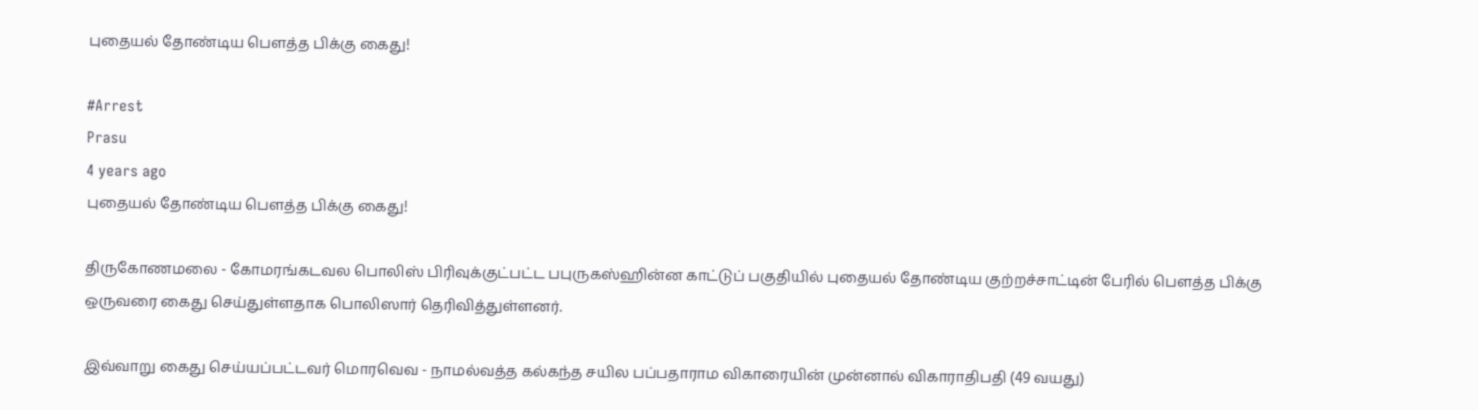புதையல் தோண்டிய பௌத்த பிக்கு கைது!

#Arrest
Prasu
4 years ago
புதையல் தோண்டிய பௌத்த பிக்கு கைது!

திருகோணமலை - கோமரங்கடவல பொலிஸ் பிரிவுக்குட்பட்ட பபுருகஸ்ஹின்ன காட்டுப் பகுதியில் புதையல் தோண்டிய குற்றச்சாட்டின் பேரில் பௌத்த பிக்கு ஒருவரை கைது செய்துள்ளதாக பொலிஸார் தெரிவித்துள்ளனர்.

இவ்வாறு கைது செய்யப்பட்டவர் மொரவெவ - நாமல்வத்த கல்கந்த சயில பப்பதாராம விகாரையின் முன்னால் விகாராதிபதி (49 வயது)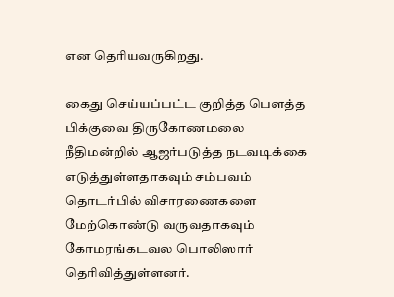என தெரியவருகிறது.

கைது செய்யப்பட்ட குறித்த பௌத்த பிக்குவை திருகோணமலை நீதிமன்றில் ஆஜர்படுத்த நடவடிக்கை எடுத்துள்ளதாகவும் சம்பவம் தொடர்பில் விசாரணைகளை மேற்கொண்டு வருவதாகவும் கோமரங்கடவல பொலிஸார் தெரிவித்துள்ளனர்.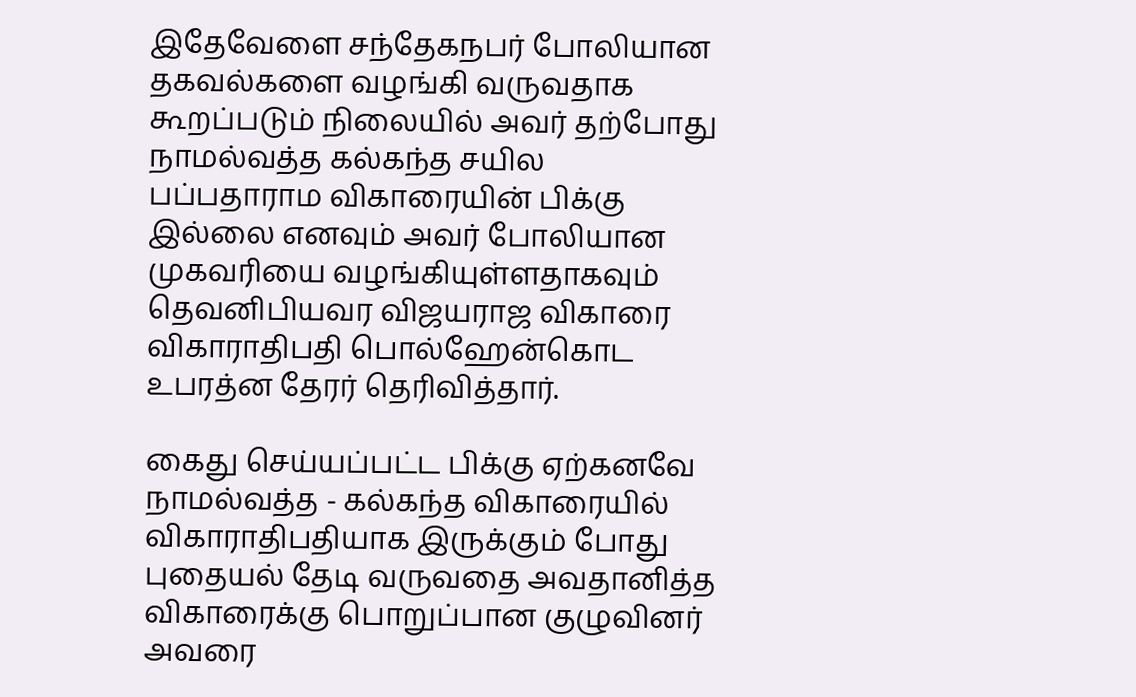இதேவேளை சந்தேகநபர் போலியான தகவல்களை வழங்கி வருவதாக கூறப்படும் நிலையில் அவர் தற்போது நாமல்வத்த கல்கந்த சயில பப்பதாராம விகாரையின் பிக்கு இல்லை எனவும் அவர் போலியான முகவரியை வழங்கியுள்ளதாகவும் தெவனிபியவர விஜயராஜ விகாரை விகாராதிபதி பொல்ஹேன்கொட உபரத்ன தேரர் தெரிவித்தார்.

கைது செய்யப்பட்ட பிக்கு ஏற்கனவே நாமல்வத்த - கல்கந்த விகாரையில் விகாராதிபதியாக இருக்கும் போது புதையல் தேடி வருவதை அவதானித்த விகாரைக்கு பொறுப்பான குழுவினர் அவரை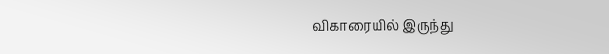விகாரையில் இருந்து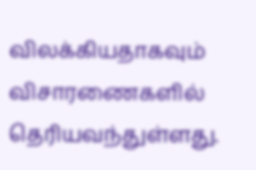விலக்கியதாகவும் விசாரணைகளில் தெரியவந்துள்ளது.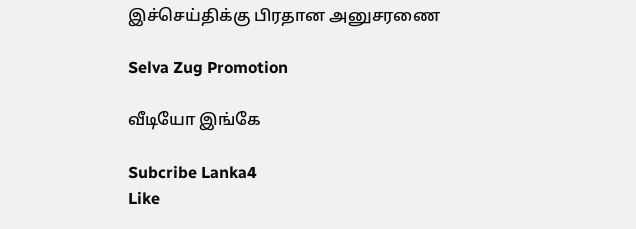இச்செய்திக்கு பிரதான அனுசரணை

Selva Zug Promotion

வீடியோ இங்கே

Subcribe Lanka4
Like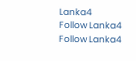Lanka4
Follow Lanka4
Follow Lanka4